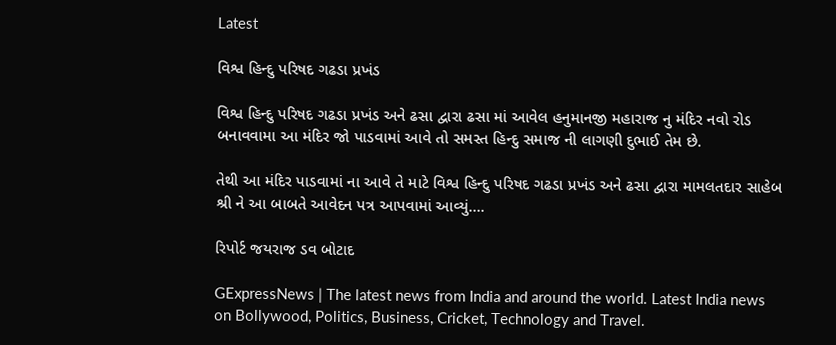Latest

વિશ્વ હિન્દુ પરિષદ ગઢડા પ્રખંડ

વિશ્વ હિન્દુ પરિષદ ગઢડા પ્રખંડ અને ઢસા દ્વારા ઢસા માં આવેલ હનુમાનજી મહારાજ નુ મંદિર નવો રોડ બનાવવામા આ મંદિર જો પાડવામાં આવે તો સમસ્ત હિન્દુ સમાજ ની લાગણી દુભાઈ તેમ છે.

તેથી આ મંદિર પાડવામાં ના આવે તે માટે વિશ્વ હિન્દુ પરિષદ ગઢડા પ્રખંડ અને ઢસા દ્વારા મામલતદાર સાહેબ શ્રી ને આ બાબતે આવેદન પત્ર આપવામાં આવ્યું….

રિપોર્ટ જયરાજ ડવ બોટાદ

GExpressNews | The latest news from India and around the world. Latest India news on Bollywood, Politics, Business, Cricket, Technology and Travel.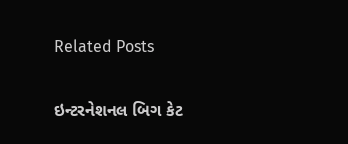Related Posts

ઇન્ટરનેશનલ બિગ કેટ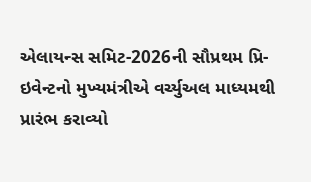એલાયન્સ સમિટ-2026ની સૌપ્રથમ પ્રિ-ઇવેન્ટનો મુખ્યમંત્રીએ વર્ચ્યુઅલ માધ્યમથી પ્રારંભ કરાવ્યો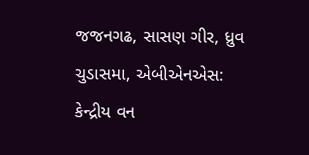જજનગઢ, સાસણ ગીર, ધ્રુવ ચુડાસમા, એબીએનએસ: કેન્દ્રીય વન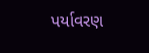પર્યાવરણ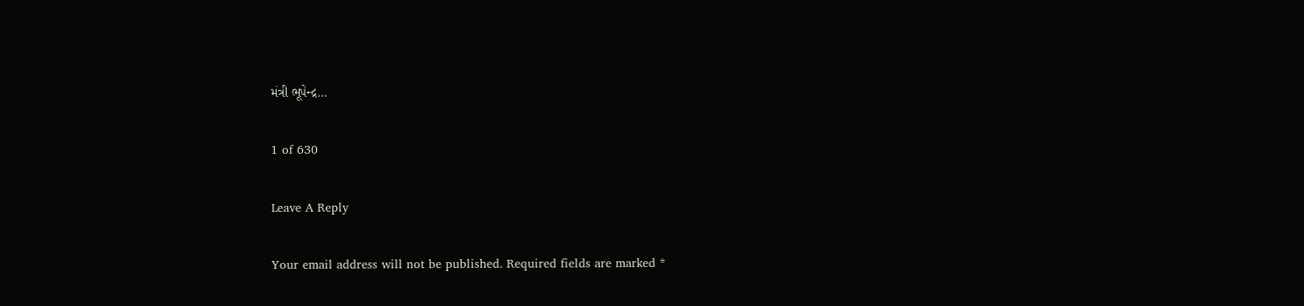મંત્રી ભૂપેન્દ્ર…

1 of 630

Leave A Reply

Your email address will not be published. Required fields are marked *